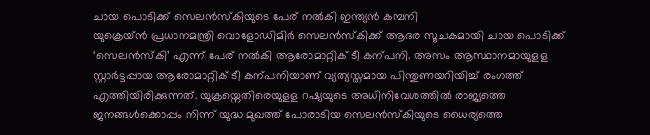ചായ പൊടിക്ക് സെലൻസ്കിയുടെ പേര് നൽകി ഇന്ത്യൻ കമ്പനി
യുക്രെയ്ൻ പ്രധാനമന്ത്രി വൊളോഡിമിർ സെലൻസ്കിക്ക് ആദര സൂചകമായി ചായ പൊടിക്ക് ‘സെലൻസ്കി’ എന്ന് പേര് നൽകി ആരോമാറ്റിക് ടീ കന്പനി. അസം ആസ്ഥാനമായുളള സ്റ്റാർട്ടപ്പായ ആരോമാറ്റിക് ടീ കന്പനിയാണ് വ്യത്യസ്തമായ പിന്തുണയറിയിച്ച് രംഗത്ത് എത്തിയിരിക്കുന്നത്. യുക്രയ്നെതിരെയുളള റഷ്യയുടെ അധിനിവേശത്തിൽ രാജ്യത്തെ ജനങ്ങൾക്കൊപ്പം നിന്ന് യുദ്ധ മുഖത്ത് പോരാടിയ സെലൻസ്കിയുടെ ധൈര്യത്തെ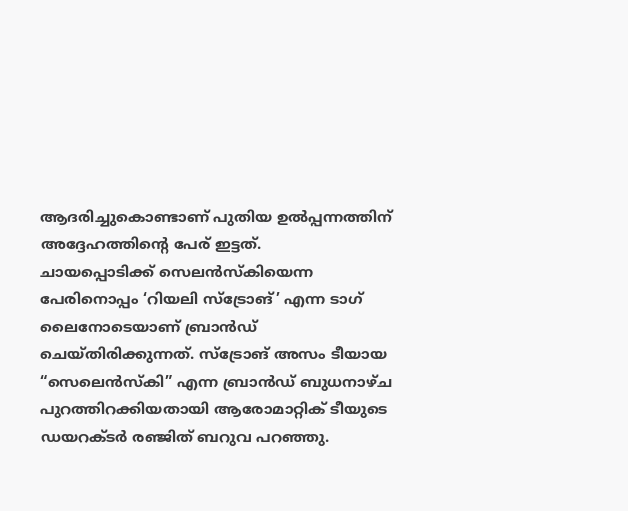ആദരിച്ചുകൊണ്ടാണ് പുതിയ ഉൽപ്പന്നത്തിന് അദ്ദേഹത്തിന്റെ പേര് ഇട്ടത്.
ചായപ്പൊടിക്ക് സെലൻസ്കിയെന്ന പേരിനൊപ്പം ‘റിയലി സ്ട്രോങ്’ എന്ന ടാഗ് ലൈനോടെയാണ് ബ്രാൻഡ് ചെയ്തിരിക്കുന്നത്. സ്ട്രോങ് അസം ടീയായ “സെലെൻസ്കി” എന്ന ബ്രാൻഡ് ബുധനാഴ്ച പുറത്തിറക്കിയതായി ആരോമാറ്റിക് ടീയുടെ ഡയറക്ടർ രഞ്ജിത് ബറുവ പറഞ്ഞു.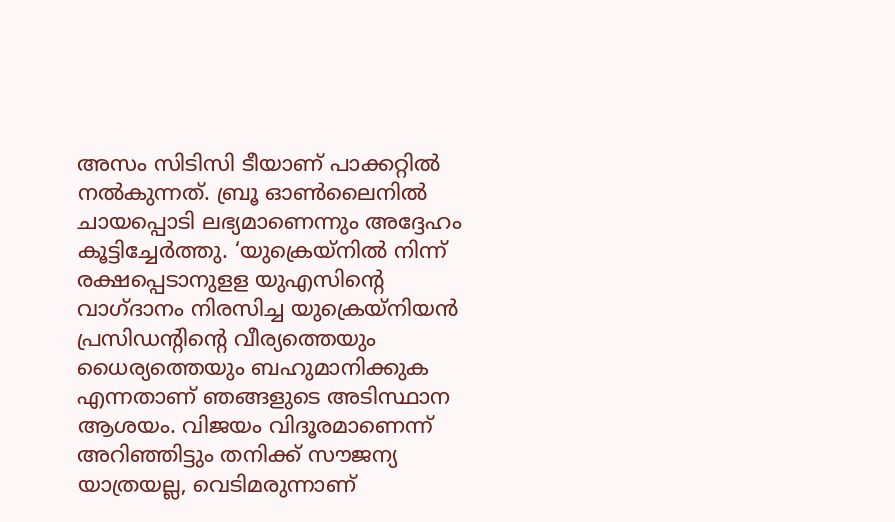അസം സിടിസി ടീയാണ് പാക്കറ്റിൽ നൽകുന്നത്. ബ്രൂ ഓൺലൈനിൽ ചായപ്പൊടി ലഭ്യമാണെന്നും അദ്ദേഹം കൂട്ടിച്ചേർത്തു. ‘യുക്രെയ്നിൽ നിന്ന് രക്ഷപ്പെടാനുളള യുഎസിന്റെ വാഗ്ദാനം നിരസിച്ച യുക്രെയ്നിയൻ പ്രസിഡന്റിന്റെ വീര്യത്തെയും ധൈര്യത്തെയും ബഹുമാനിക്കുക എന്നതാണ് ഞങ്ങളുടെ അടിസ്ഥാന ആശയം. വിജയം വിദൂരമാണെന്ന് അറിഞ്ഞിട്ടും തനിക്ക് സൗജന്യ യാത്രയല്ല, വെടിമരുന്നാണ്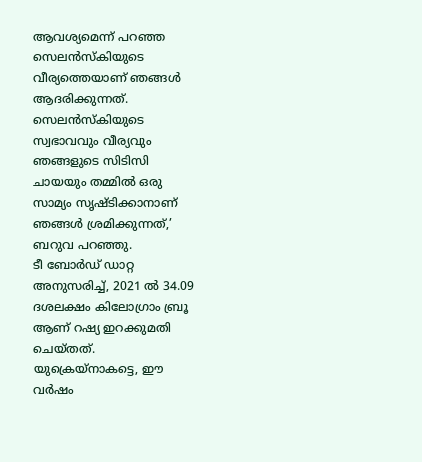ആവശ്യമെന്ന് പറഞ്ഞ സെലൻസ്കിയുടെ വീര്യത്തെയാണ് ഞങ്ങൾ ആദരിക്കുന്നത്. സെലൻസ്കിയുടെ സ്വഭാവവും വീര്യവും ഞങ്ങളുടെ സിടിസി ചായയും തമ്മിൽ ഒരു സാമ്യം സൃഷ്ടിക്കാനാണ് ഞങ്ങൾ ശ്രമിക്കുന്നത്,’ ബറുവ പറഞ്ഞു.
ടീ ബോർഡ് ഡാറ്റ അനുസരിച്ച്, 2021 ൽ 34.09 ദശലക്ഷം കിലോഗ്രാം ബ്രൂ ആണ് റഷ്യ ഇറക്കുമതി ചെയ്തത്. യുക്രെയ്നാകട്ടെ, ഈ വർഷം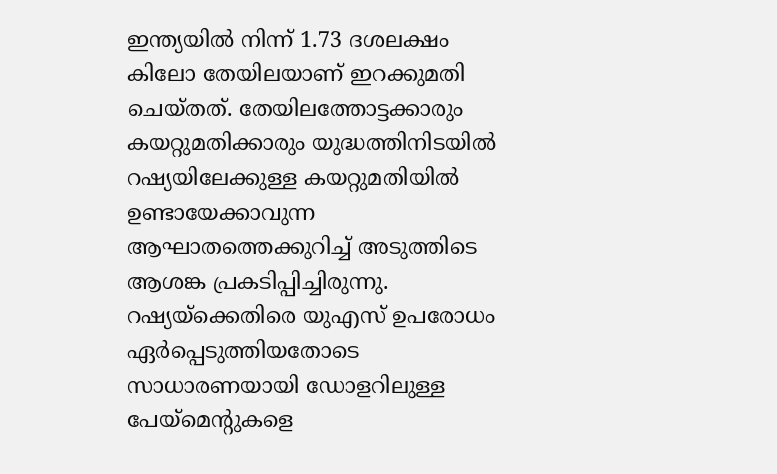ഇന്ത്യയിൽ നിന്ന് 1.73 ദശലക്ഷം കിലോ തേയിലയാണ് ഇറക്കുമതി ചെയ്തത്. തേയിലത്തോട്ടക്കാരും കയറ്റുമതിക്കാരും യുദ്ധത്തിനിടയിൽ റഷ്യയിലേക്കുള്ള കയറ്റുമതിയിൽ ഉണ്ടായേക്കാവുന്ന ആഘാതത്തെക്കുറിച്ച് അടുത്തിടെ ആശങ്ക പ്രകടിപ്പിച്ചിരുന്നു. റഷ്യയ്ക്കെതിരെ യുഎസ് ഉപരോധം ഏർപ്പെടുത്തിയതോടെ സാധാരണയായി ഡോളറിലുള്ള പേയ്മെന്റുകളെ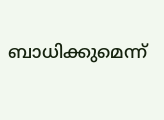ബാധിക്കുമെന്ന്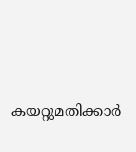കയറ്റുമതിക്കാർ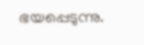ഭയപ്പെടുന്നു.